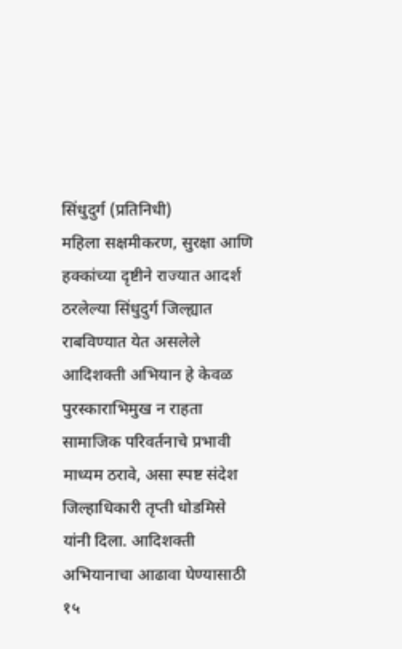सिंधुदुर्ग (प्रतिनिधी)
महिला सक्षमीकरण, सुरक्षा आणि हक्कांच्या दृष्टीने राज्यात आदर्श ठरलेल्या सिंधुदुर्ग जिल्ह्यात राबविण्यात येत असलेले आदिशक्ती अभियान हे केवळ पुरस्काराभिमुख न राहता सामाजिक परिवर्तनाचे प्रभावी माध्यम ठरावे, असा स्पष्ट संदेश जिल्हाधिकारी तृप्ती धोडमिसे यांनी दिला. आदिशक्ती अभियानाचा आढावा घेण्यासाठी १५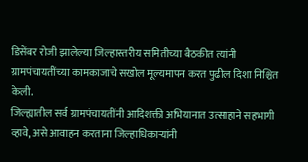डिसेंबर रोजी झालेल्या जिल्हास्तरीय समितीच्या बैठकीत त्यांनी ग्रामपंचायतींच्या कामकाजाचे सखोल मूल्यमापन करत पुढील दिशा निश्चित केली.
जिल्ह्यातील सर्व ग्रामपंचायतींनी आदिशक्ती अभियानात उत्साहाने सहभागी व्हावे, असे आवाहन करताना जिल्हाधिकाऱ्यांनी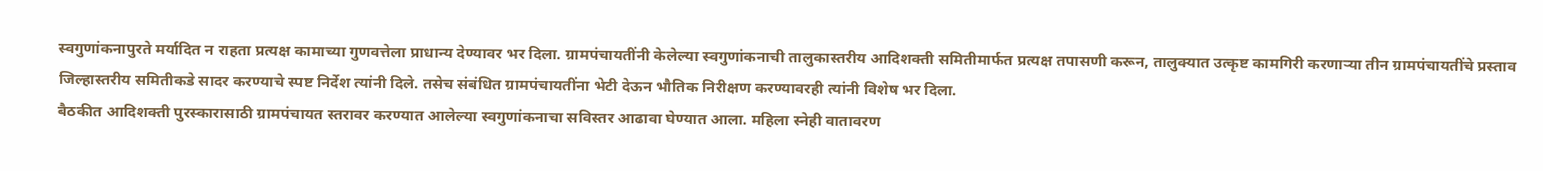स्वगुणांकनापुरते मर्यादित न राहता प्रत्यक्ष कामाच्या गुणवत्तेला प्राधान्य देण्यावर भर दिला. ग्रामपंचायतींनी केलेल्या स्वगुणांकनाची तालुकास्तरीय आदिशक्ती समितीमार्फत प्रत्यक्ष तपासणी करून, तालुक्यात उत्कृष्ट कामगिरी करणाऱ्या तीन ग्रामपंचायतींचे प्रस्ताव जिल्हास्तरीय समितीकडे सादर करण्याचे स्पष्ट निर्देश त्यांनी दिले. तसेच संबंधित ग्रामपंचायतींना भेटी देऊन भौतिक निरीक्षण करण्यावरही त्यांनी विशेष भर दिला.
बैठकीत आदिशक्ती पुरस्कारासाठी ग्रामपंचायत स्तरावर करण्यात आलेल्या स्वगुणांकनाचा सविस्तर आढावा घेण्यात आला. महिला स्नेही वातावरण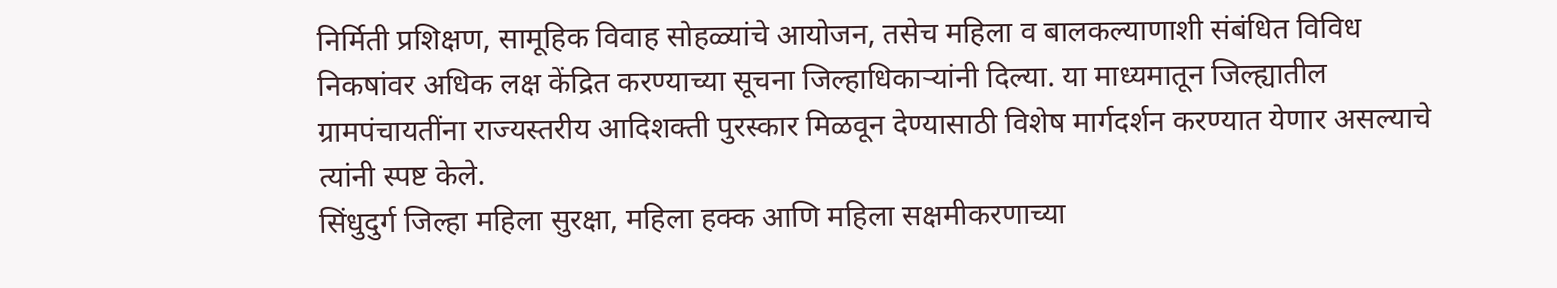निर्मिती प्रशिक्षण, सामूहिक विवाह सोहळ्यांचे आयोजन, तसेच महिला व बालकल्याणाशी संबंधित विविध निकषांवर अधिक लक्ष केंद्रित करण्याच्या सूचना जिल्हाधिकाऱ्यांनी दिल्या. या माध्यमातून जिल्ह्यातील ग्रामपंचायतींना राज्यस्तरीय आदिशक्ती पुरस्कार मिळवून देण्यासाठी विशेष मार्गदर्शन करण्यात येणार असल्याचे त्यांनी स्पष्ट केले.
सिंधुदुर्ग जिल्हा महिला सुरक्षा, महिला हक्क आणि महिला सक्षमीकरणाच्या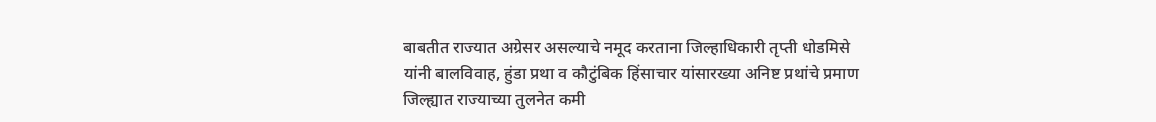बाबतीत राज्यात अग्रेसर असल्याचे नमूद करताना जिल्हाधिकारी तृप्ती धोडमिसे यांनी बालविवाह, हुंडा प्रथा व कौटुंबिक हिंसाचार यांसारख्या अनिष्ट प्रथांचे प्रमाण जिल्ह्यात राज्याच्या तुलनेत कमी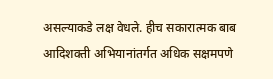असल्याकडे लक्ष वेधले. हीच सकारात्मक बाब आदिशक्ती अभियानांतर्गत अधिक सक्षमपणे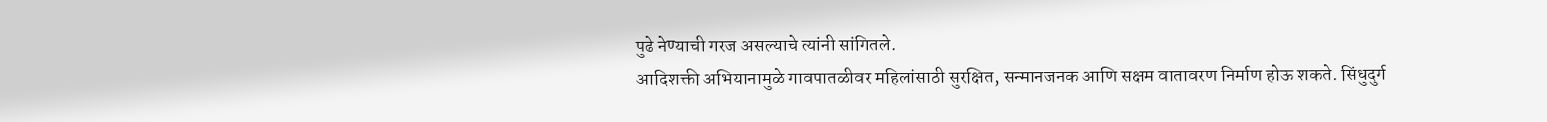पुढे नेण्याची गरज असल्याचे त्यांनी सांगितले.
आदिशक्ती अभियानामुळे गावपातळीवर महिलांसाठी सुरक्षित, सन्मानजनक आणि सक्षम वातावरण निर्माण होऊ शकते. सिंधुदुर्ग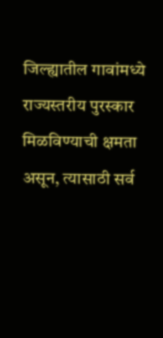जिल्ह्यातील गावांमध्ये राज्यस्तरीय पुरस्कार मिळविण्याची क्षमता असून, त्यासाठी सर्व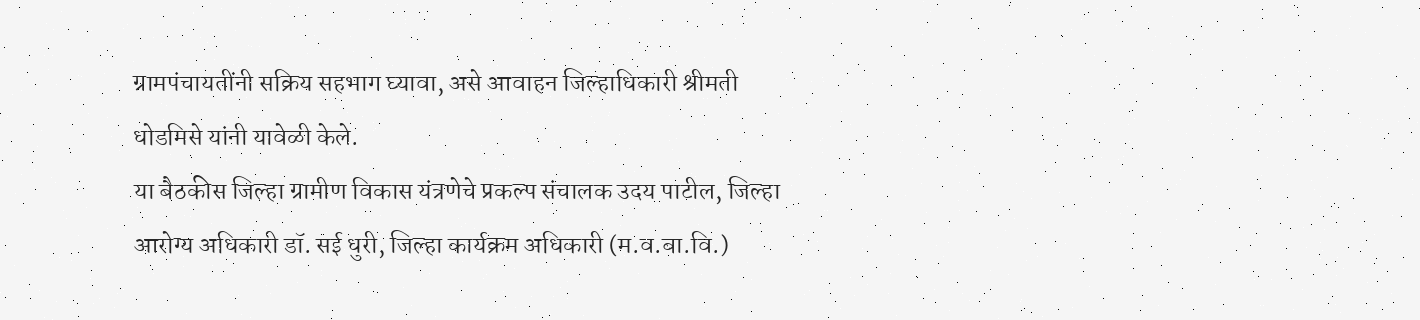ग्रामपंचायतींनी सक्रिय सहभाग घ्यावा, असे आवाहन जिल्हाधिकारी श्रीमती धोडमिसे यांनी यावेळी केले.
या बैठकीस जिल्हा ग्रामीण विकास यंत्रणेचे प्रकल्प संचालक उदय पाटील, जिल्हा आरोग्य अधिकारी डॉ. सई धुरी, जिल्हा कार्यक्रम अधिकारी (म.व.बा.वि.)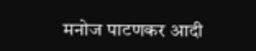मनोज पाटणकर आदी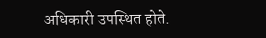अधिकारी उपस्थित होते.